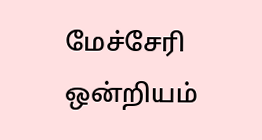மேச்சேரி ஒன்றியம்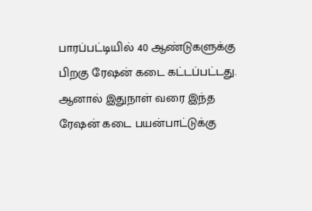பாரப்பட்டியில் 40 ஆண்டுகளுக்கு பிறகு ரேஷன் கடை கட்டப்பட்டது. ஆனால் இதுநாள் வரை இந்த ரேஷன் கடை பயன்பாட்டுக்கு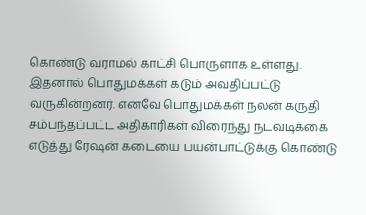கொண்டு வராமல் காட்சி பொருளாக உள்ளது. இதனால் பொதுமக்கள் கடும் அவதிப்பட்டு வருகின்றனர். எனவே பொதுமக்கள் நலன் கருதி சம்பந்தப்பட்ட அதிகாரிகள் விரைந்து நடவடிக்கை எடுத்து ரேஷன் கடையை பயன்பாட்டுக்கு கொண்டு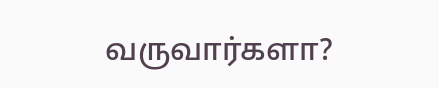வருவார்களா?